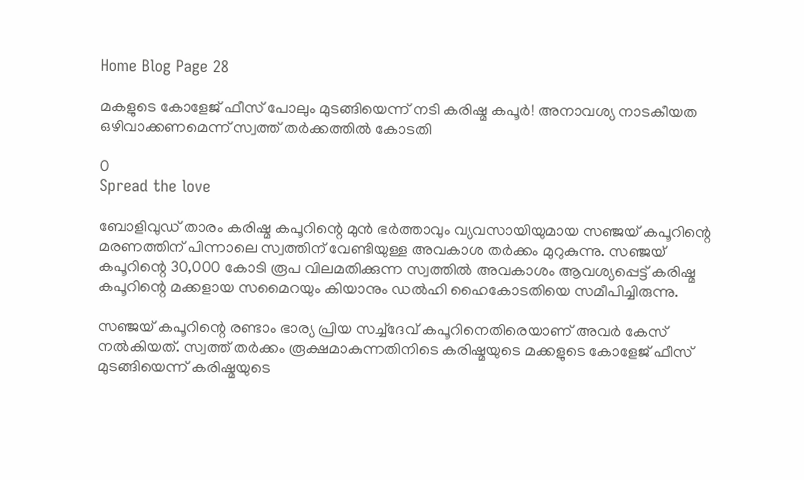Home Blog Page 28

മകളുടെ കോളേജ് ഫീസ് പോലും മുടങ്ങിയെന്ന് നടി കരിഷ്മ കപൂര്‍! അനാവശ്യ നാടകീയത ഒഴിവാക്കണമെന്ന് സ്വത്ത് തര്‍ക്കത്തിൽ കോടതി

0
Spread the love

ബോളിവുഡ് താരം കരിഷ്മ കപൂറിന്റെ മുന്‍ ഭര്‍ത്താവും വ്യവസായിയുമായ സഞ്ജയ് കപൂറിന്റെ മരണത്തിന് പിന്നാലെ സ്വത്തിന് വേണ്ടിയുള്ള അവകാശ തര്‍ക്കം മുറുകുന്നു. സഞ്ജയ് കപൂറിന്റെ 30,000 കോടി രൂപ വിലമതിക്കുന്ന സ്വത്തില്‍ അവകാശം ആവശ്യപ്പെട്ട് കരിഷ്മ കപൂറിന്റെ മക്കളായ സമൈറയും കിയാനും ഡല്‍ഹി ഹൈകോടതിയെ സമീപിച്ചിരുന്നു.

സഞ്ജയ് കപൂറിന്റെ രണ്ടാം ഭാര്യ പ്രിയ സച്ച്ദേവ് കപൂറിനെതിരെയാണ് അവര്‍ കേസ് നല്‍കിയത്. സ്വത്ത് തര്‍ക്കം രൂക്ഷമാകുന്നതിനിടെ കരിഷ്മയുടെ മക്കളുടെ കോളേജ് ഫീസ് മുടങ്ങിയെന്ന് കരിഷ്മയുടെ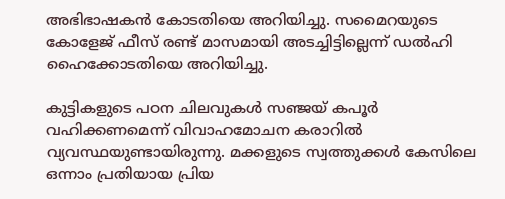അഭിഭാഷകന്‍ കോടതിയെ അറിയിച്ചു. സമൈറയുടെ കോളേജ് ഫീസ് രണ്ട് മാസമായി അടച്ചിട്ടില്ലെന്ന് ഡല്‍ഹി ഹൈക്കോടതിയെ അറിയിച്ചു.

കുട്ടികളുടെ പഠന ചിലവുകള്‍ സഞ്ജയ് കപൂര്‍ വഹിക്കണമെന്ന് വിവാഹമോചന കരാറില്‍ വ്യവസ്ഥയുണ്ടായിരുന്നു. മക്കളുടെ സ്വത്തുക്കള്‍ കേസിലെ ഒന്നാം പ്രതിയായ പ്രിയ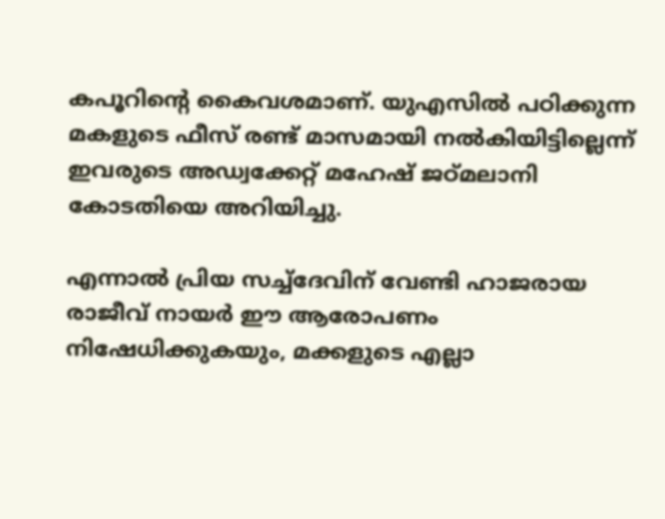കപൂറിന്റെ കൈവശമാണ്. യുഎസില്‍ പഠിക്കുന്ന മകളുടെ ഫീസ് രണ്ട് മാസമായി നല്‍കിയിട്ടില്ലെന്ന് ഇവരുടെ അഡ്വക്കേറ്റ് മഹേഷ് ജഠ്മലാനി കോടതിയെ അറിയിച്ചു.

എന്നാല്‍ പ്രിയ സച്ച്‌ദേവിന് വേണ്ടി ഹാജരായ രാജീവ് നായര്‍ ഈ ആരോപണം നിഷേധിക്കുകയും, മക്കളുടെ എല്ലാ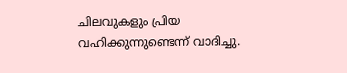ചിലവുകളും പ്രിയ വഹിക്കുന്നുണ്ടെന്ന് വാദിച്ചു.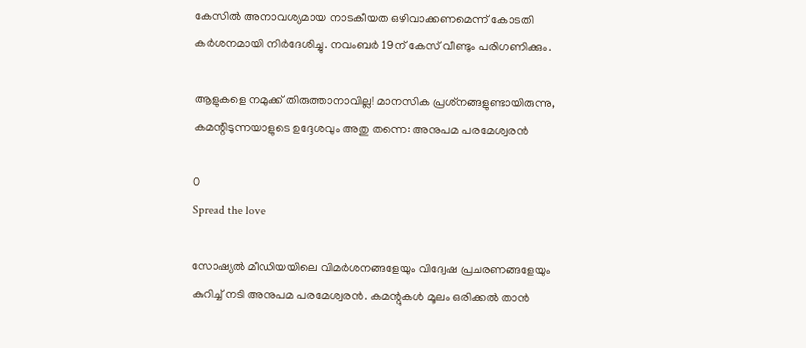കേസില്‍ അനാവശ്യമായ നാടകീയത ഒഴിവാക്കണമെന്ന് കോടതി കര്‍ശനമായി നിര്‍ദേശിച്ചു. നവംബര്‍ 19ന് കേസ് വീണ്ടും പരിഗണിക്കും.

ആളുകളെ നമുക്ക് തിരുത്താനാവില്ല! മാനസിക പ്രശ്‌നങ്ങളുണ്ടായിരുന്നു, കമന്റിടുന്നയാളുടെ ഉദ്ദേശവും അതു തന്നെ: അനുപമ പരമേശ്വരന്‍

0
Spread the love

സോഷ്യല്‍ മീഡിയയിലെ വിമര്‍ശനങ്ങളേയും വിദ്വേഷ പ്രചരണങ്ങളേയും കുറിച്ച് നടി അനുപമ പരമേശ്വരന്‍. കമന്റുകള്‍ മൂലം ഒരിക്കല്‍ താന്‍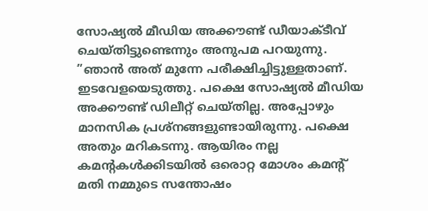സോഷ്യല്‍ മീഡിയ അക്കൗണ്ട് ഡീയാക്ടീവ് ചെയ്തിട്ടുണ്ടെന്നും അനുപമ പറയുന്നു. ”ഞാന്‍ അത് മുന്നേ പരീക്ഷിച്ചിട്ടുള്ളതാണ്. ഇടവേളയെടുത്തു. പക്ഷെ സോഷ്യല്‍ മീഡിയ അക്കൗണ്ട് ഡിലീറ്റ് ചെയ്തില്ല. അപ്പോഴും മാനസിക പ്രശ്‌നങ്ങളുണ്ടായിരുന്നു. പക്ഷെ അതും മറികടന്നു. ആയിരം നല്ല കമന്റകള്‍ക്കിടയില്‍ ഒരൊറ്റ മോശം കമന്റ് മതി നമ്മുടെ സന്തോഷം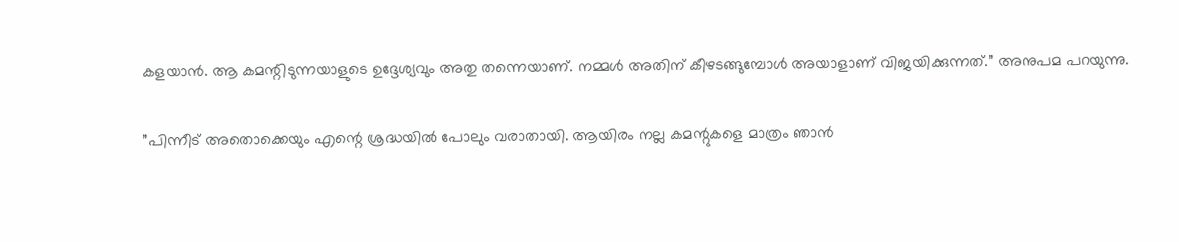കളയാന്‍. ആ കമന്റിടുന്നയാളുടെ ഉദ്ദേശ്യവും അതു തന്നെയാണ്. നമ്മള്‍ അതിന് കീഴടങ്ങുമ്പോള്‍ അയാളാണ് വിജയിക്കുന്നത്.” അനുപമ പറയുന്നു.

”പിന്നീട് അതൊക്കെയും എന്റെ ശ്രദ്ധയില്‍ പോലും വരാതായി. ആയിരം നല്ല കമന്റുകളെ മാത്രം ഞാന്‍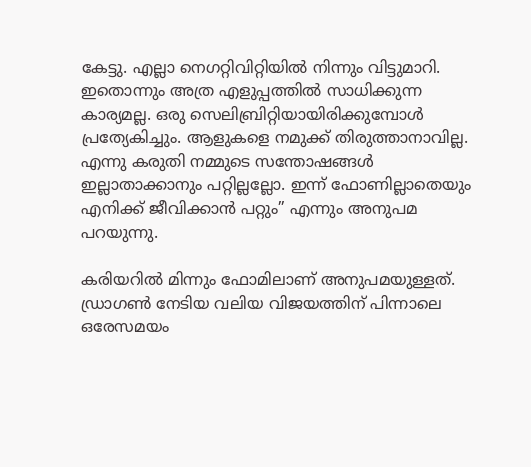കേട്ടു. എല്ലാ നെഗറ്റിവിറ്റിയില്‍ നിന്നും വിട്ടുമാറി. ഇതൊന്നും അത്ര എളുപ്പത്തില്‍ സാധിക്കുന്ന കാര്യമല്ല. ഒരു സെലിബ്രിറ്റിയായിരിക്കുമ്പോള്‍ പ്രത്യേകിച്ചും. ആളുകളെ നമുക്ക് തിരുത്താനാവില്ല. എന്നു കരുതി നമ്മുടെ സന്തോഷങ്ങള്‍ ഇല്ലാതാക്കാനും പറ്റില്ലല്ലോ. ഇന്ന് ഫോണില്ലാതെയും എനിക്ക് ജീവിക്കാന്‍ പറ്റും” എന്നും അനുപമ പറയുന്നു.

കരിയറില്‍ മിന്നും ഫോമിലാണ് അനുപമയുള്ളത്. ഡ്രാഗണ്‍ നേടിയ വലിയ വിജയത്തിന് പിന്നാലെ ഒരേസമയം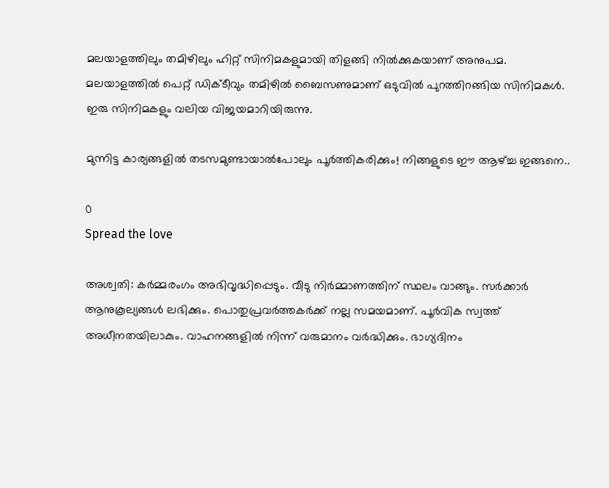മലയാളത്തിലും തമിഴിലും ഹിറ്റ് സിനിമകളുമായി തിളങ്ങി നില്‍ക്കുകയാണ് അനുപമ. മലയാളത്തില്‍ പെറ്റ് ഡിക്ടീവും തമിഴില്‍ ബൈസണുമാണ് ഒടുവില്‍ പുറത്തിറങ്ങിയ സിനിമകള്‍. ഇരു സിനിമകളും വലിയ വിജയമാറിയിരുന്നു.

മുന്നിട്ട കാര്യങ്ങളിൽ തടസമുണ്ടായാൽപോലും പൂർത്തികരിക്കും! നിങ്ങളുടെ ഈ ആഴ്ച്ച ഇങ്ങനെ..

0
Spread the love

അശ്വതി: കർമ്മരംഗം അഭിവൃദ്ധിപ്പെടും. വീടു നിർമ്മാണത്തിന് സ്ഥലം വാങ്ങും. സർക്കാർ ആനുകൂല്യങ്ങൾ ലഭിക്കും. പൊതുപ്രവർത്തകർക്ക് നല്ല സമയമാണ്. പൂർവിക സ്വത്ത് അധീനതയിലാകും. വാഹനങ്ങളിൽ നിന്ന് വരുമാനം വർദ്ധിക്കും. ഭാഗ്യദിനം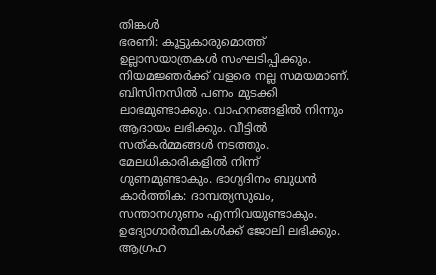തിങ്കൾ
ഭരണി: കൂട്ടുകാരുമൊത്ത് ഉല്ലാസയാത്രകൾ സംഘടിപ്പിക്കും. നിയമജ്ഞർക്ക് വളരെ നല്ല സമയമാണ്. ബിസിനസിൽ പണം മുടക്കി ലാഭമുണ്ടാക്കും. വാഹനങ്ങളിൽ നിന്നും ആദായം ലഭിക്കും. വീട്ടിൽ സത്കർമ്മങ്ങൾ നടത്തും. മേലധികാരികളിൽ നിന്ന് ഗുണമുണ്ടാകും. ഭാഗ്യദിനം ബുധൻ
കാർത്തിക: ദാമ്പത്യസുഖം, സന്താനഗുണം എന്നിവയുണ്ടാകും. ഉദ്യോഗാർത്ഥികൾക്ക് ജോലി ലഭിക്കും. ആഗ്രഹ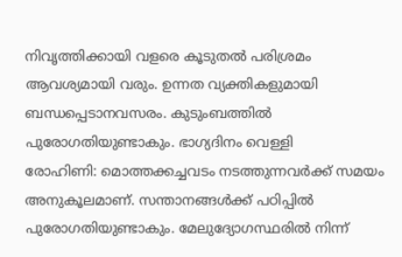നിവൃത്തിക്കായി വളരെ കൂടുതൽ പരിശ്രമം ആവശ്യമായി വരും. ഉന്നത വ്യക്തികളുമായി ബന്ധപ്പെടാനവസരം. കുടുംബത്തിൽ പുരോഗതിയുണ്ടാകും. ഭാഗ്യദിനം വെള്ളി
രോഹിണി: മൊത്തക്കച്ചവടം നടത്തുന്നവർക്ക് സമയം അനുകൂലമാണ്. സന്താനങ്ങൾക്ക് പഠിപ്പിൽ പുരോഗതിയുണ്ടാകും. മേലുദ്യോഗസ്ഥരിൽ നിന്ന്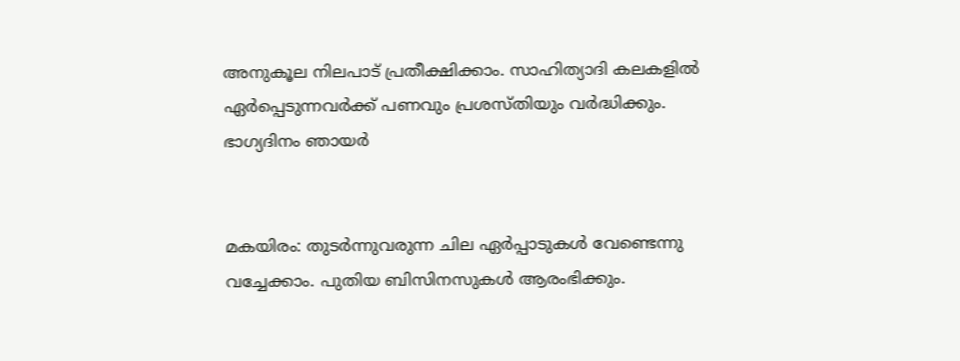അനുകൂല നിലപാട് പ്രതീക്ഷിക്കാം. സാഹിത്യാദി കലകളിൽ ഏർപ്പെടുന്നവർക്ക് പണവും പ്രശസ്തിയും വർദ്ധിക്കും. ഭാഗ്യദിനം ഞായർ


മകയിരം: തുടർന്നുവരുന്ന ചില ഏർപ്പാടുകൾ വേണ്ടെന്നു വച്ചേക്കാം. പുതിയ ബിസിനസുകൾ ആരംഭിക്കും.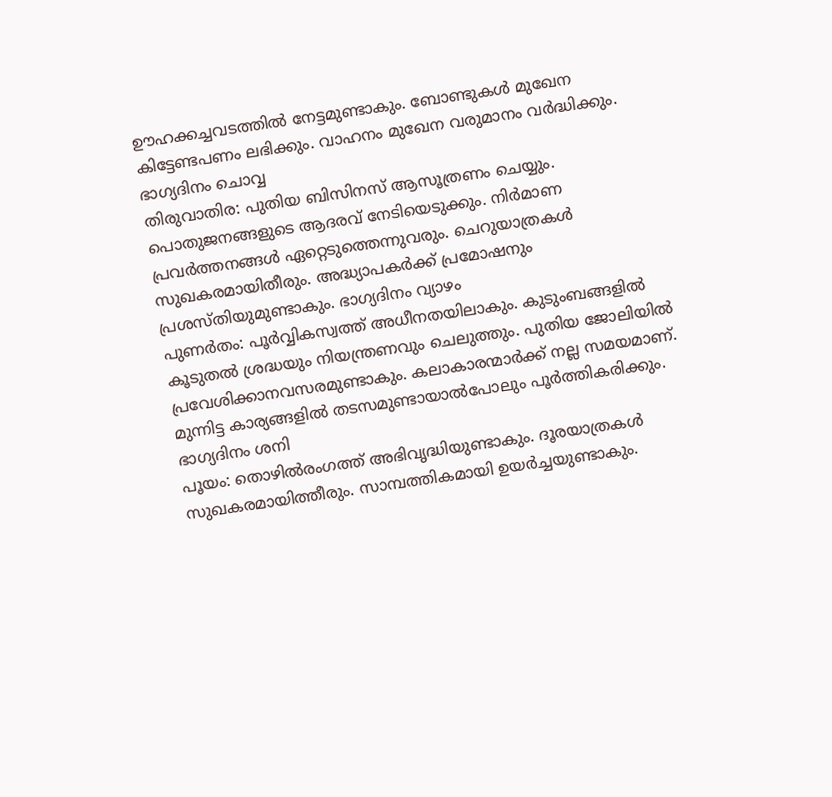ഊഹക്കച്ചവടത്തിൽ നേട്ടമുണ്ടാകും. ബോണ്ടുകൾ മുഖേന കിട്ടേണ്ടപണം ലഭിക്കും. വാഹനം മുഖേന വരുമാനം വർദ്ധിക്കും. ഭാഗ്യദിനം ചൊവ്വ
തിരുവാതിര: പുതിയ ബിസിനസ് ആസൂത്രണം ചെയ്യും. പൊതുജനങ്ങളുടെ ആദരവ് നേടിയെടുക്കും. നിർമാണ പ്രവർത്തനങ്ങൾ ഏറ്റെടുത്തെന്നുവരും. ചെറുയാത്രകൾ സുഖകരമായിതീരും. അദ്ധ്യാപകർക്ക് പ്രമോഷനും പ്രശസ്തിയുമുണ്ടാകും. ഭാഗ്യദിനം വ്യാഴം
പുണർതം: പൂർവ്വികസ്വത്ത് അധീനതയിലാകും. കുടുംബങ്ങളിൽ കൂടുതൽ ശ്രദ്ധയും നിയന്ത്രണവും ചെലുത്തും. പുതിയ ജോലിയിൽ പ്രവേശിക്കാനവസരമുണ്ടാകും. കലാകാരന്മാർക്ക് നല്ല സമയമാണ്. മുന്നിട്ട കാര്യങ്ങളിൽ തടസമുണ്ടായാൽപോലും പൂർത്തികരിക്കും. ഭാഗ്യദിനം ശനി
പൂയം: തൊഴിൽരംഗത്ത് അഭിവൃദ്ധിയുണ്ടാകും. ദൂരയാത്രകൾ സുഖകരമായിത്തീരും. സാമ്പത്തികമായി ഉയർച്ചയുണ്ടാകും.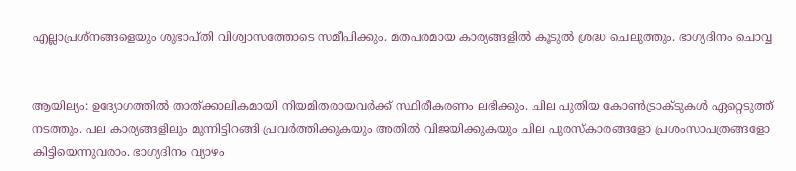എല്ലാപ്രശ്നങ്ങളെയും ശുഭാപ്തി വിശ്വാസത്തോടെ സമീപിക്കും. മതപരമായ കാര്യങ്ങളിൽ കൂടുൽ ശ്രദ്ധ ചെലുത്തും. ഭാഗ്യദിനം ചൊവ്വ


ആയില്യം: ഉദ്യോഗത്തിൽ താത്ക്കാലികമായി നിയമിതരായവർക്ക് സ്ഥിരീകരണം ലഭിക്കും. ചില പുതിയ കോൺട്രാക്ടുകൾ ഏറ്റെടുത്ത് നടത്തും. പല കാര്യങ്ങളിലും മുന്നിട്ടിറങ്ങി പ്രവർത്തിക്കുകയും അതിൽ വിജയിക്കുകയും ചില പുരസ്‌കാരങ്ങളോ പ്രശംസാപത്രങ്ങളോ കിട്ടിയെന്നുവരാം. ഭാഗ്യദിനം വ്യാഴം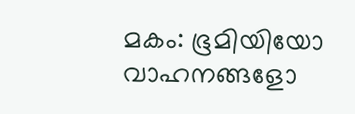മകം: ഭൂമിയിയോ വാഹനങ്ങളോ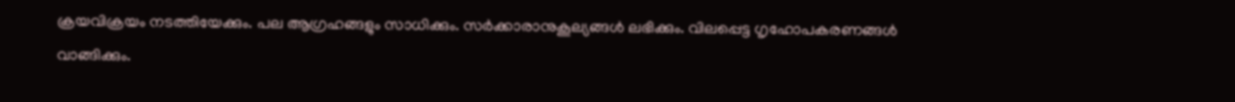ക്രയവിക്രയം നടത്തിയേക്കും. പല ആഗ്രഹങ്ങളും സാധിക്കും. സർക്കാരാനുകൂല്യങ്ങൾ ലഭിക്കും. വിലപ്പെട്ട ഗൃഹോപകരണങ്ങൾ വാങ്ങിക്കും.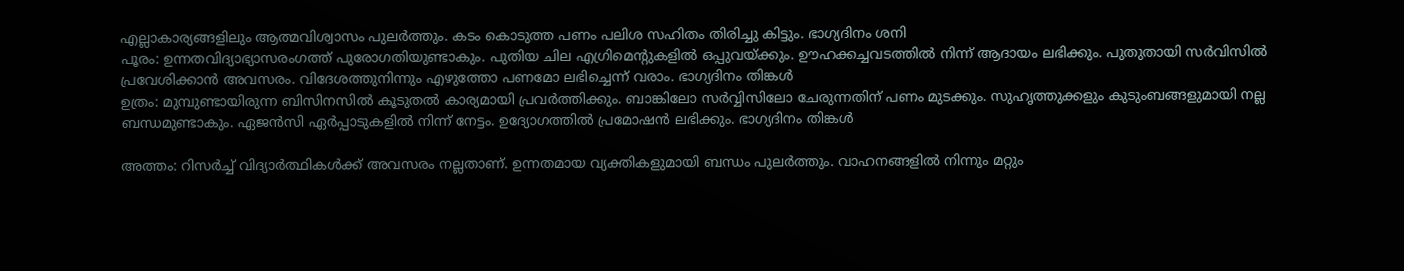എല്ലാകാര്യങ്ങളിലും ആത്മവിശ്വാസം പുലർത്തും. കടം കൊടുത്ത പണം പലിശ സഹിതം തിരിച്ചു കിട്ടും. ഭാഗ്യദിനം ശനി
പൂരം: ഉന്നതവിദ്യാഭ്യാസരംഗത്ത് പുരോഗതിയുണ്ടാകും. പുതിയ ചില എഗ്രിമെന്റുകളിൽ ഒപ്പുവയ്ക്കും. ഊഹക്കച്ചവടത്തിൽ നിന്ന് ആദായം ലഭിക്കും. പുതുതായി സർവിസിൽ പ്രവേശിക്കാൻ അവസരം. വിദേശത്തുനിന്നും എഴുത്തോ പണമോ ലഭിച്ചെന്ന് വരാം. ഭാഗ്യദിനം തിങ്കൾ
ഉത്രം: മുമ്പുണ്ടായിരുന്ന ബിസിനസിൽ കൂടുതൽ കാര്യമായി പ്രവർത്തിക്കും. ബാങ്കിലോ സർവ്വിസിലോ ചേരുന്നതിന് പണം മുടക്കും. സുഹൃത്തുക്കളും കുടുംബങ്ങളുമായി നല്ല ബന്ധമുണ്ടാകും. ഏജൻസി ഏർപ്പാടുകളിൽ നിന്ന് നേട്ടം. ഉദ്യോഗത്തിൽ പ്രമോഷൻ ലഭിക്കും. ഭാഗ്യദിനം തിങ്കൾ

അത്തം: റിസർച്ച് വിദ്യാർത്ഥികൾക്ക് അവസരം നല്ലതാണ്. ഉന്നതമായ വ്യക്തികളുമായി ബന്ധം പുലർത്തും. വാഹനങ്ങളിൽ നിന്നും മറ്റും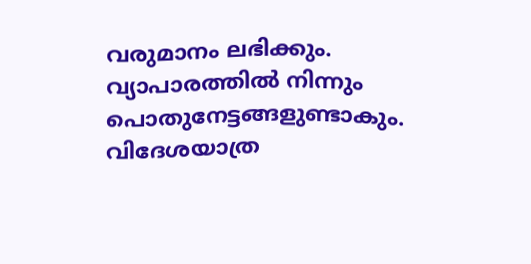വരുമാനം ലഭിക്കും. വ്യാപാരത്തിൽ നിന്നും പൊതുനേട്ടങ്ങളുണ്ടാകും. വിദേശയാത്ര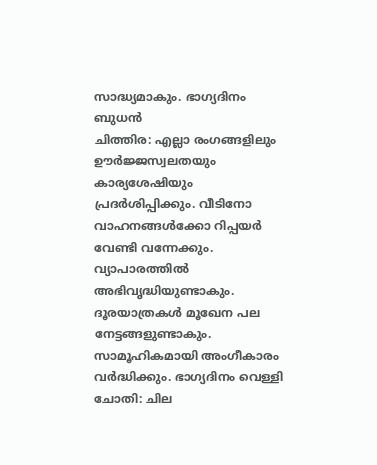സാദ്ധ്യമാകും. ഭാഗ്യദിനം ബുധൻ
ചിത്തിര: എല്ലാ രംഗങ്ങളിലും ഊർജ്ജസ്വലതയും കാര്യശേഷിയും പ്രദർശിപ്പിക്കും. വീടിനോ വാഹനങ്ങൾക്കോ റിപ്പയർ വേണ്ടി വന്നേക്കും. വ്യാപാരത്തിൽ അഭിവൃദ്ധിയുണ്ടാകും. ദൂരയാത്രകൾ മൂഖേന പല നേട്ടങ്ങളുണ്ടാകും. സാമൂഹികമായി അംഗീകാരം വർദ്ധിക്കും. ഭാഗ്യദിനം വെള്ളി
ചോതി: ചില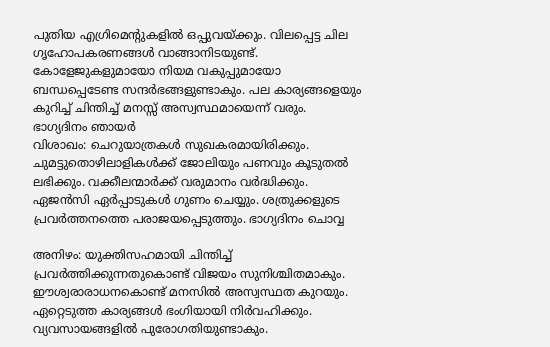പുതിയ എഗ്രിമെന്റുകളിൽ ഒപ്പുവയ്ക്കും. വിലപ്പെട്ട ചില ഗൃഹോപകരണങ്ങൾ വാങ്ങാനിടയുണ്ട്. കോളേജുകളുമായോ നിയമ വകുപ്പുമായോ ബന്ധപ്പെടേണ്ട സന്ദർഭങ്ങളുണ്ടാകും. പല കാര്യങ്ങളെയും കുറിച്ച് ചിന്തിച്ച് മനസ്സ് അസ്വസ്ഥമായെന്ന് വരും. ഭാഗ്യദിനം ഞായർ
വിശാഖം: ചെറുയാത്രകൾ സുഖകരമായിരിക്കും. ചുമട്ടുതൊഴിലാളികൾക്ക് ജോലിയും പണവും കൂടുതൽ ലഭിക്കും. വക്കീലന്മാർക്ക് വരുമാനം വർദ്ധിക്കും. ഏജൻസി ഏർപ്പാടുകൾ ഗുണം ചെയ്യും. ശത്രുക്കളുടെ പ്രവർത്തനത്തെ പരാജയപ്പെടുത്തും. ഭാഗ്യദിനം ചൊവ്വ

അനിഴം: യുക്തിസഹമായി ചിന്തിച്ച് പ്രവർത്തിക്കുന്നതുകൊണ്ട് വിജയം സുനിശ്ചിതമാകും. ഈശ്വരാരാധനകൊണ്ട് മനസിൽ അസ്വസ്ഥത കുറയും. ഏറ്റെടുത്ത കാര്യങ്ങൾ ഭംഗിയായി നിർവഹിക്കും. വ്യവസായങ്ങളിൽ പുരോഗതിയുണ്ടാകും.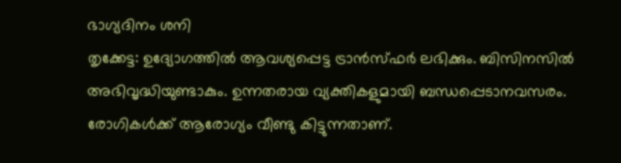ഭാഗ്യദിനം ശനി
തൃക്കേട്ട: ഉദ്യോഗത്തിൽ ആവശ്യപ്പെട്ട ട്രാൻസ്ഫർ ലഭിക്കും. ബിസിനസിൽ അഭിവൃദ്ധിയുണ്ടാകും. ഉന്നതരായ വ്യക്തികളുമായി ബന്ധപ്പെടാനവസരം. രോഗികൾക്ക് ആരോഗ്യം വീണ്ടു കിട്ടുന്നതാണ്.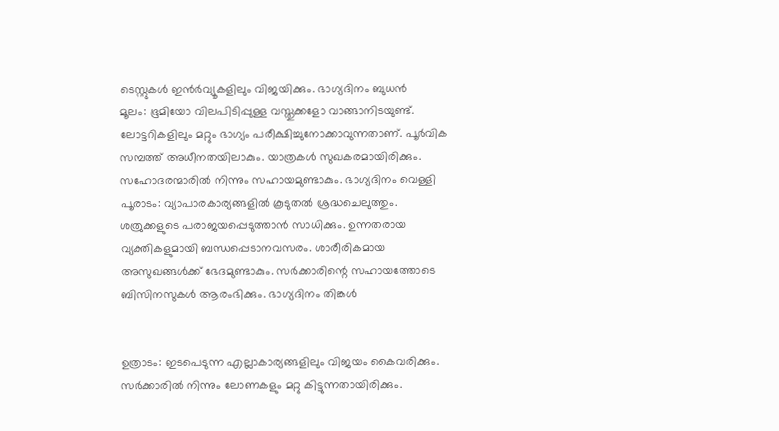ടെസ്റ്റുകൾ ഇൻർവ്യൂകളിലും വിജയിക്കും. ഭാഗ്യദിനം ബുധൻ
മൂലം: ഭൂമിയോ വിലപിടിപ്പുള്ള വസ്തുക്കളോ വാങ്ങാനിടയുണ്ട്. ലോട്ടറികളിലും മറ്റും ഭാഗ്യം പരീക്ഷിച്ചുനോക്കാവുന്നതാണ്. പൂർവിക സമ്പത്ത് അധീനതയിലാകും. യാത്രകൾ സുഖകരമായിരിക്കും. സഹോദരന്മാരിൽ നിന്നും സഹായമുണ്ടാകും. ഭാഗ്യദിനം വെള്ളി
പൂരാടം: വ്യാപാരകാര്യങ്ങളിൽ കൂടുതൽ ശ്രദ്ധചെലുത്തും. ശത്രുക്കളുടെ പരാജയപ്പെടുത്താൻ സാധിക്കും. ഉന്നതരായ വ്യക്തികളുമായി ബന്ധപ്പെടാനവസരം. ശാരീരികമായ അസുഖങ്ങൾക്ക് ഭേദമുണ്ടാകും. സർക്കാരിന്റെ സഹായത്തോടെ ബിസിനസുകൾ ആരംഭിക്കും. ഭാഗ്യദിനം തിങ്കൾ


ഉത്രാടം: ഇടപെടുന്ന എല്ലാകാര്യങ്ങളിലും വിജയം കൈവരിക്കും. സർക്കാരിൽ നിന്നും ലോണകളും മറ്റു കിട്ടുന്നതായിരിക്കും.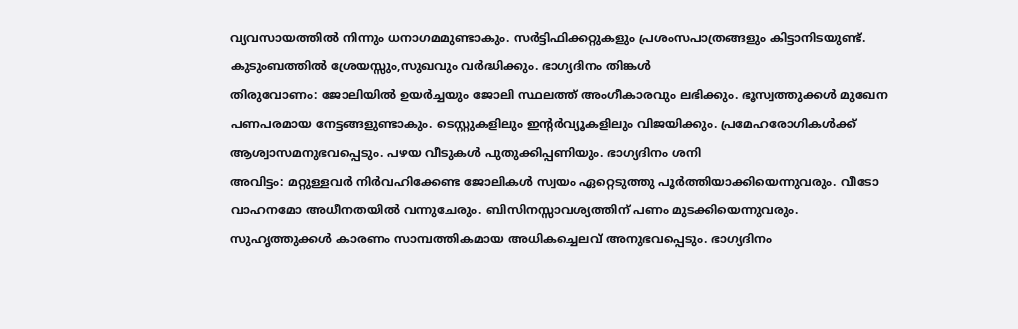വ്യവസായത്തിൽ നിന്നും ധനാഗമമുണ്ടാകും. സർട്ടിഫിക്കറ്റുകളും പ്രശംസപാത്രങ്ങളും കിട്ടാനിടയുണ്ട്. കുടുംബത്തിൽ ശ്രേയസ്സും,സുഖവും വർദ്ധിക്കും. ഭാഗ്യദിനം തിങ്കൾ
തിരുവോണം: ജോലിയിൽ ഉയർച്ചയും ജോലി സ്ഥലത്ത് അംഗീകാരവും ലഭിക്കും. ഭൂസ്വത്തുക്കൾ മുഖേന പണപരമായ നേട്ടങ്ങളുണ്ടാകും. ടെസ്റ്റുകളിലും ഇന്റർവ്യൂകളിലും വിജയിക്കും. പ്രമേഹരോഗികൾക്ക് ആശ്വാസമനുഭവപ്പെടും. പഴയ വീടുകൾ പുതുക്കിപ്പണിയും. ഭാഗ്യദിനം ശനി
അവിട്ടം: മറ്റുള്ളവർ നിർവഹിക്കേണ്ട ജോലികൾ സ്വയം ഏറ്റെടുത്തു പൂർത്തിയാക്കിയെന്നുവരും. വീടോ വാഹനമോ അധീനതയിൽ വന്നുചേരും. ബിസിനസ്സാവശ്യത്തിന് പണം മുടക്കിയെന്നുവരും. സുഹൃത്തുക്കൾ കാരണം സാമ്പത്തികമായ അധികച്ചെലവ് അനുഭവപ്പെടും. ഭാഗ്യദിനം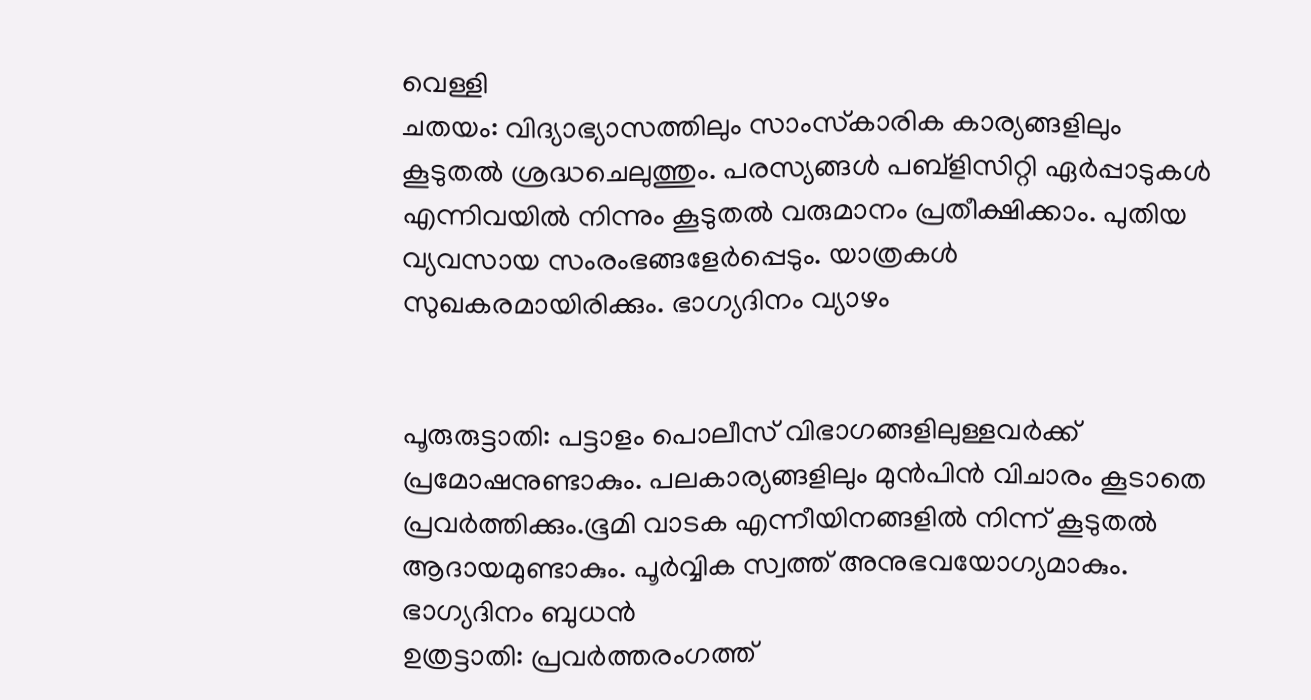വെള്ളി
ചതയം: വിദ്യാഭ്യാസത്തിലും സാംസ്‌കാരിക കാര്യങ്ങളിലും കൂടുതൽ ശ്രദ്ധചെലുത്തും. പരസ്യങ്ങൾ പബ്ളിസിറ്റി ഏർപ്പാടുകൾ എന്നിവയിൽ നിന്നും കൂടുതൽ വരുമാനം പ്രതീക്ഷിക്കാം. പുതിയ വ്യവസായ സംരംഭങ്ങളേർപ്പെടും. യാത്രകൾ സുഖകരമായിരിക്കും. ഭാഗ്യദിനം വ്യാഴം


പൂരുരുട്ടാതി: പട്ടാളം പൊലീസ് വിഭാഗങ്ങളിലുള്ളവർക്ക് പ്രമോഷനുണ്ടാകും. പലകാര്യങ്ങളിലും മുൻപിൻ വിചാരം കൂടാതെ പ്രവർത്തിക്കും.ഭൂമി വാടക എന്നീയിനങ്ങളിൽ നിന്ന് കൂടുതൽ ആദായമുണ്ടാകും. പൂർവ്വിക സ്വത്ത് അനുഭവയോഗ്യമാകും. ഭാഗ്യദിനം ബുധൻ
ഉത്രട്ടാതി: പ്രവർത്തരംഗത്ത്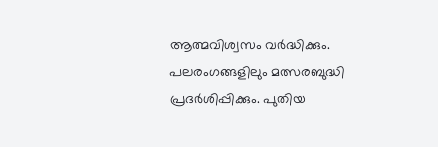ആത്മവിശ്വസം വർദ്ധിക്കും. പലരംഗങ്ങളിലും മത്സരബുദ്ധി പ്രദർശിപ്പിക്കും. പുതിയ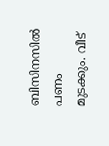ബിസിനസിൽ പണം മുടക്കും. വീട്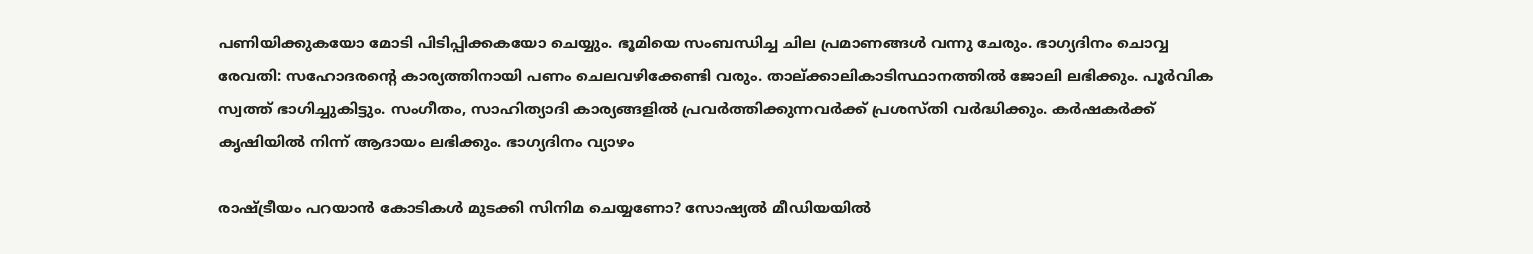പണിയിക്കുകയോ മോടി പിടിപ്പിക്കകയോ ചെയ്യും. ഭൂമിയെ സംബന്ധിച്ച ചില പ്രമാണങ്ങൾ വന്നു ചേരും. ഭാഗ്യദിനം ചൊവ്വ
രേവതി: സഹോദരന്റെ കാര്യത്തിനായി പണം ചെലവഴിക്കേണ്ടി വരും. താല്ക്കാലികാടിസ്ഥാനത്തിൽ ജോലി ലഭിക്കും. പൂർവിക സ്വത്ത് ഭാഗിച്ചുകിട്ടും. സംഗീതം, സാഹിത്യാദി കാര്യങ്ങളിൽ പ്രവർത്തിക്കുന്നവർക്ക് പ്രശസ്തി വർദ്ധിക്കും. കർഷകർക്ക് കൃഷിയിൽ നിന്ന് ആദായം ലഭിക്കും. ഭാഗ്യദിനം വ്യാഴം

രാഷ്ട്രീയം പറയാന്‍ കോടികള്‍ മുടക്കി സിനിമ ചെയ്യണോ? സോഷ്യല്‍ മീഡിയയില്‍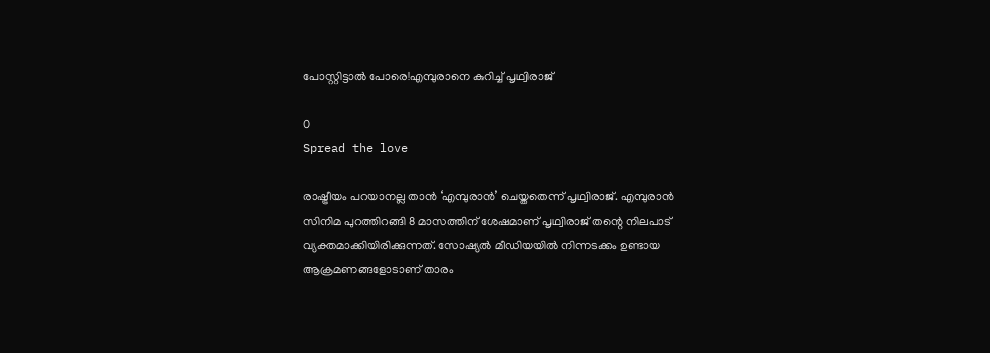പോസ്റ്റിട്ടാല്‍ പോരെ!എമ്പുരാനെ കുറിച്ച് പൃഥ്വിരാജ്

0
Spread the love

രാഷ്ട്രീയം പറയാനല്ല താന്‍ ‘എമ്പുരാന്‍’ ചെയ്തതെന്ന് പൃഥ്വിരാജ്. എമ്പുരാന്‍ സിനിമ പുറത്തിറങ്ങി 8 മാസത്തിന് ശേഷമാണ് പൃഥ്വിരാജ് തന്റെ നിലപാട് വ്യക്തമാക്കിയിരിക്കുന്നത്. സോഷ്യല്‍ മീഡിയയില്‍ നിന്നടക്കം ഉണ്ടായ ആക്രമണങ്ങളോടാണ് താരം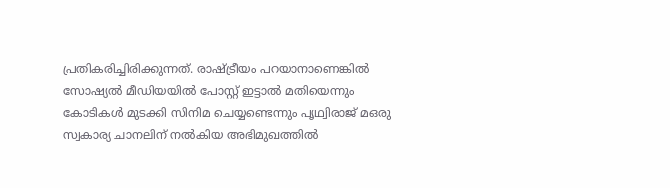പ്രതികരിച്ചിരിക്കുന്നത്. രാഷ്ട്രീയം പറയാനാണെങ്കില്‍ സോഷ്യല്‍ മീഡിയയില്‍ പോസ്റ്റ് ഇട്ടാല്‍ മതിയെന്നും കോടികള്‍ മുടക്കി സിനിമ ചെയ്യണ്ടെന്നും പൃഥ്വിരാജ് മഒരു സ്വകാര്യ ചാനലിന് നൽകിയ അഭിമുഖത്തിൽ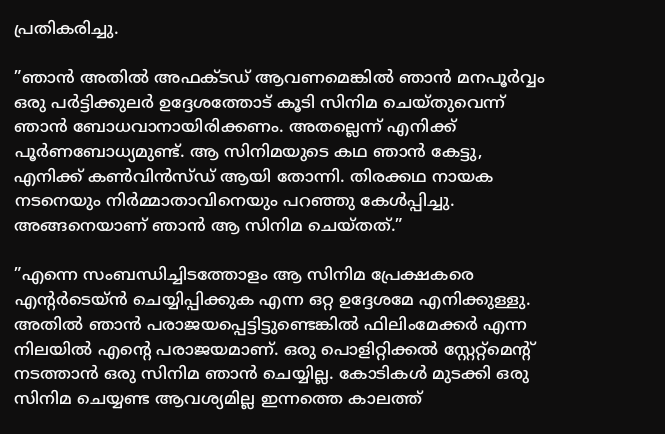പ്രതികരിച്ചു.

”ഞാന്‍ അതില്‍ അഫക്ടഡ് ആവണമെങ്കില്‍ ഞാന്‍ മനപൂര്‍വ്വം ഒരു പര്‍ട്ടിക്കുലര്‍ ഉദ്ദേശത്തോട് കൂടി സിനിമ ചെയ്തുവെന്ന് ഞാന്‍ ബോധവാനായിരിക്കണം. അതല്ലെന്ന് എനിക്ക് പൂര്‍ണബോധ്യമുണ്ട്. ആ സിനിമയുടെ കഥ ഞാന്‍ കേട്ടു, എനിക്ക് കണ്‍വിന്‍സ്ഡ് ആയി തോന്നി. തിരക്കഥ നായക നടനെയും നിര്‍മ്മാതാവിനെയും പറഞ്ഞു കേള്‍പ്പിച്ചു. അങ്ങനെയാണ് ഞാന്‍ ആ സിനിമ ചെയ്തത്.”

”എന്നെ സംബന്ധിച്ചിടത്തോളം ആ സിനിമ പ്രേക്ഷകരെ എന്റര്‍ടെയ്ന്‍ ചെയ്യിപ്പിക്കുക എന്ന ഒറ്റ ഉദ്ദേശമേ എനിക്കുള്ളു. അതില്‍ ഞാന്‍ പരാജയപ്പെട്ടിട്ടുണ്ടെങ്കില്‍ ഫിലിംമേക്കര്‍ എന്ന നിലയില്‍ എന്റെ പരാജയമാണ്. ഒരു പൊളിറ്റിക്കല്‍ സ്റ്റേറ്റ്‌മെന്റ് നടത്താന്‍ ഒരു സിനിമ ഞാന്‍ ചെയ്യില്ല. കോടികള്‍ മുടക്കി ഒരു സിനിമ ചെയ്യണ്ട ആവശ്യമില്ല ഇന്നത്തെ കാലത്ത്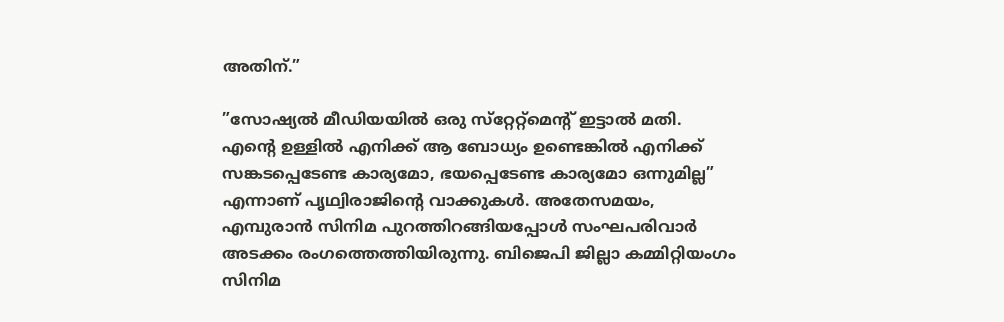അതിന്.”

”സോഷ്യല്‍ മീഡിയയില്‍ ഒരു സ്‌റ്റേറ്റ്‌മെന്റ് ഇട്ടാല്‍ മതി. എന്റെ ഉള്ളില്‍ എനിക്ക് ആ ബോധ്യം ഉണ്ടെങ്കില്‍ എനിക്ക് സങ്കടപ്പെടേണ്ട കാര്യമോ, ഭയപ്പെടേണ്ട കാര്യമോ ഒന്നുമില്ല” എന്നാണ് പൃഥ്വിരാജിന്റെ വാക്കുകള്‍. അതേസമയം, എമ്പുരാന്‍ സിനിമ പുറത്തിറങ്ങിയപ്പോള്‍ സംഘപരിവാര്‍ അടക്കം രംഗത്തെത്തിയിരുന്നു. ബിജെപി ജില്ലാ കമ്മിറ്റിയംഗം സിനിമ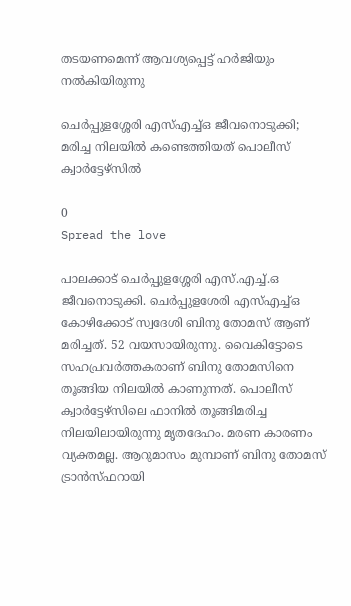തടയണമെന്ന് ആവശ്യപ്പെട്ട് ഹര്‍ജിയും നല്‍കിയിരുന്നു

ചെർപ്പുളശ്ശേരി എസ്എച്ച്ഒ ജീവനൊടുക്കി; മരിച്ച നിലയില്‍ കണ്ടെത്തിയത് പൊലീസ് ക്വാർട്ടേഴ്സില്‍

0
Spread the love

പാലക്കാട് ചെർപ്പുളശ്ശേരി എസ്.എച്ച്.ഒ ജീവനൊടുക്കി. ചെർപ്പുളശേരി എസ്എച്ച്ഒ കോഴിക്കോട് സ്വദേശി ബിനു തോമസ് ആണ് മരിച്ചത്. 52 വയസായിരുന്നു. വൈകിട്ടോടെ സഹപ്രവർത്തകരാണ് ബിനു തോമസിനെ തൂങ്ങിയ നിലയിൽ കാണുന്നത്. പൊലീസ് ക്വാർട്ടേഴ്സിലെ ഫാനിൽ തൂങ്ങിമരിച്ച നിലയിലായിരുന്നു മൃതദേഹം. മരണ കാരണം വ്യക്തമല്ല. ആറുമാസം മുമ്പാണ് ബിനു തോമസ് ട്രാൻസ്ഫറായി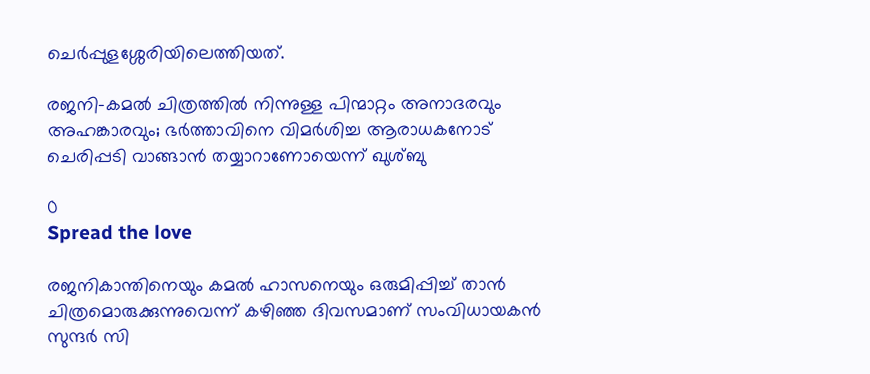ചെർപ്പുളശ്ശേരിയിലെത്തിയത്.

രജനി-കമൽ ചിത്രത്തിൽ നിന്നുള്ള പിന്മാറ്റം അനാദരവും അഹങ്കാരവും; ഭർത്താവിനെ വിമർശിച്ച ആരാധകനോട് ചെരിപ്പടി വാങ്ങാൻ തയ്യാറാണോയെന്ന് ഖുശ്ബു

0
Spread the love

രജനികാന്തിനെയും കമൽ ഹാസനെയും ഒരുമിപ്പിച്ച് താൻ ചിത്രമൊരുക്കുന്നുവെന്ന് കഴിഞ്ഞ ദിവസമാണ് സംവിധായകൻ സുന്ദർ സി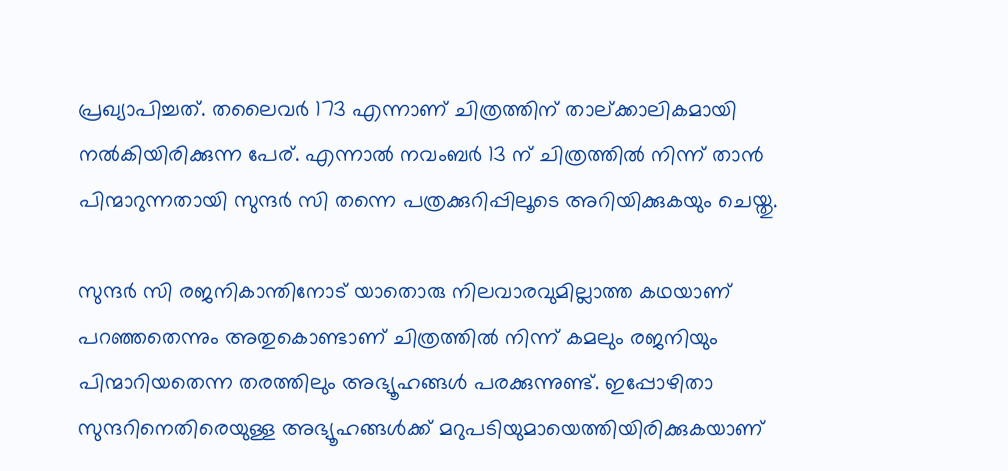പ്രഖ്യാപിച്ചത്. തലൈവർ 173 എന്നാണ് ചിത്രത്തിന് താല്ക്കാലികമായി നൽകിയിരിക്കുന്ന പേര്. എന്നാൽ നവംബർ 13 ന് ചിത്രത്തിൽ നിന്ന് താൻ പിന്മാറുന്നതായി സുന്ദർ സി തന്നെ പത്രക്കുറിപ്പിലൂടെ അറിയിക്കുകയും ചെയ്തു.

സുന്ദർ സി രജനികാന്തിനോട് യാതൊരു നിലവാരവുമില്ലാത്ത കഥയാണ് പറഞ്ഞതെന്നും അതുകൊണ്ടാണ് ചിത്രത്തിൽ നിന്ന് കമലും രജനിയും പിന്മാറിയതെന്ന തരത്തിലും അഭ്യൂഹങ്ങൾ പരക്കുന്നുണ്ട്. ഇപ്പോഴിതാ സുന്ദറിനെതിരെയുള്ള അഭ്യൂഹങ്ങൾക്ക് മറുപടിയുമായെത്തിയിരിക്കുകയാണ്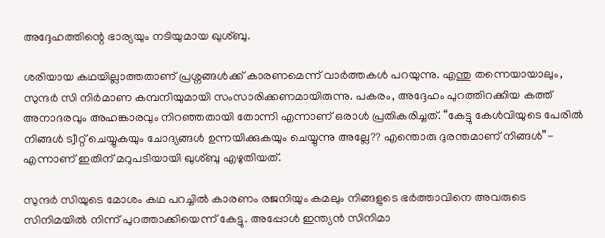അദ്ദേഹത്തിന്റെ ഭാര്യയും നടിയുമായ ഖുശ്ബു.

ശരിയായ കഥയില്ലാത്തതാണ് പ്രശ്നങ്ങൾക്ക് കാരണമെന്ന് വാർത്തകൾ പറയുന്നു. എന്തു തന്നെയായാലും, സുന്ദർ സി നിർമാണ കമ്പനിയുമായി സംസാരിക്കണമായിരുന്നു. പകരം, അദ്ദേഹം പുറത്തിറക്കിയ കത്ത് അനാദരവും അഹങ്കാരവും നിറഞ്ഞതായി തോന്നി എന്നാണ് ഒരാൾ പ്രതികരിച്ചത്. “കേട്ടു കേൾവിയുടെ പേരിൽ നിങ്ങൾ ട്വീറ്റ് ചെയ്യുകയും ചോദ്യങ്ങൾ ഉന്നയിക്കുകയും ചെയ്യുന്നു അല്ലേ?? എന്തൊരു ദുരന്തമാണ് നിങ്ങൾ”- എന്നാണ് ഇതിന് മറുപടിയായി ഖുശ്ബു എഴുതിയത്.

സുന്ദർ സിയുടെ മോശം കഥ പറച്ചിൽ കാരണം രജനിയും കമലും നിങ്ങളുടെ ഭർത്താവിനെ അവരുടെ സിനിമയിൽ നിന്ന് പുറത്താക്കിയെന്ന് കേട്ടു. അപ്പോൾ ഇന്ത്യൻ സിനിമാ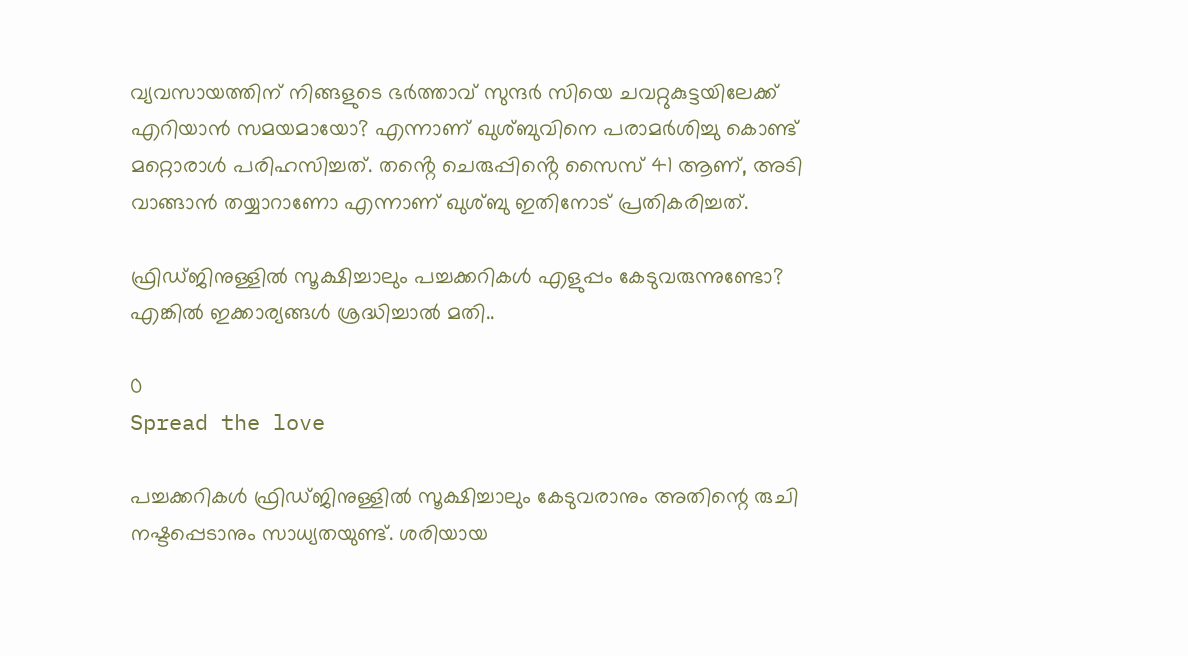വ്യവസായത്തിന് നിങ്ങളുടെ ഭർത്താവ് സുന്ദർ സിയെ ചവറ്റുകുട്ടയിലേക്ക് എറിയാൻ സമയമായോ? എന്നാണ് ഖുശ്ബുവിനെ പരാമർശിച്ചു കൊണ്ട് മറ്റൊരാൾ പരിഹസിച്ചത്. തൻ്റെ ചെരുപ്പിൻ്റെ സൈസ് 41 ആണ്, അടി വാങ്ങാൻ തയ്യാറാണോ എന്നാണ് ഖുശ്ബു ഇതിനോട് പ്രതികരിച്ചത്.

ഫ്രിഡ്ജിനുള്ളിൽ സൂക്ഷിച്ചാലും പച്ചക്കറികൾ എളുപ്പം കേടുവരുന്നുണ്ടോ? എങ്കിൽ ഇക്കാര്യങ്ങൾ ശ്രദ്ധിച്ചാൽ മതി..

0
Spread the love

പച്ചക്കറികൾ ഫ്രിഡ്ജിനുള്ളിൽ സൂക്ഷിച്ചാലും കേടുവരാനും അതിന്റെ രുചി നഷ്ടപ്പെടാനും സാധ്യതയുണ്ട്. ശരിയായ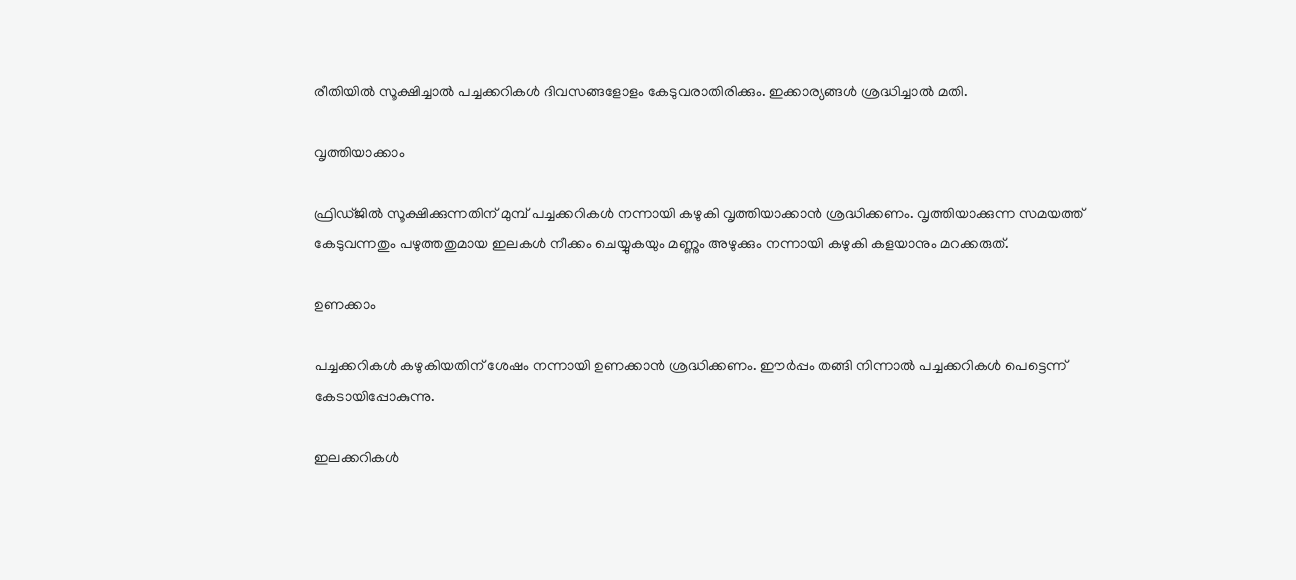രീതിയിൽ സൂക്ഷിച്ചാൽ പച്ചക്കറികൾ ദിവസങ്ങളോളം കേടുവരാതിരിക്കും. ഇക്കാര്യങ്ങൾ ശ്രദ്ധിച്ചാൽ മതി.

വൃത്തിയാക്കാം

ഫ്രിഡ്ജിൽ സൂക്ഷിക്കുന്നതിന് മുമ്പ് പച്ചക്കറികൾ നന്നായി കഴുകി വൃത്തിയാക്കാൻ ശ്രദ്ധിക്കണം. വൃത്തിയാക്കുന്ന സമയത്ത് കേടുവന്നതും പഴുത്തതുമായ ഇലകൾ നീക്കം ചെയ്യുകയും മണ്ണും അഴുക്കും നന്നായി കഴുകി കളയാനും മറക്കരുത്.

ഉണക്കാം

പച്ചക്കറികൾ കഴുകിയതിന് ശേഷം നന്നായി ഉണക്കാൻ ശ്രദ്ധിക്കണം. ഈർപ്പം തങ്ങി നിന്നാൽ പച്ചക്കറികൾ പെട്ടെന്ന് കേടായിപ്പോകുന്നു.

ഇലക്കറികൾ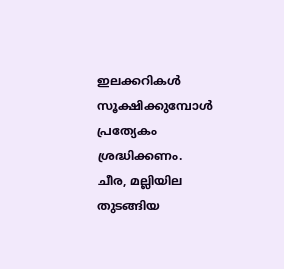ഇലക്കറികൾ സൂക്ഷിക്കുമ്പോൾ പ്രത്യേകം ശ്രദ്ധിക്കണം. ചീര, മല്ലിയില തുടങ്ങിയ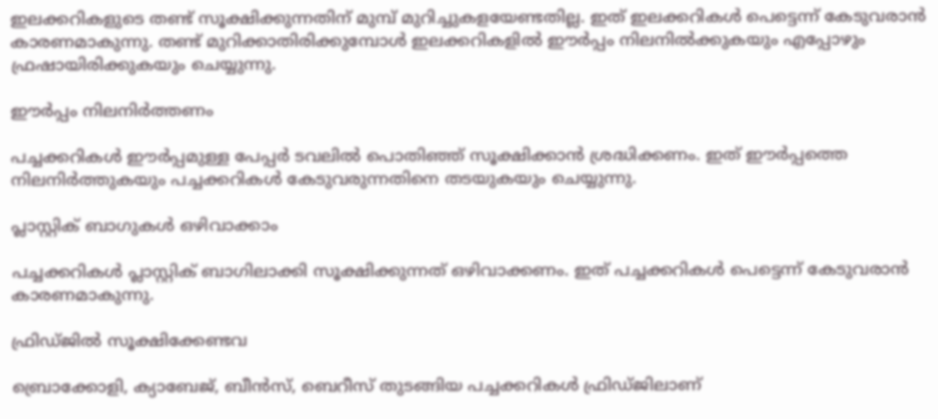ഇലക്കറികളുടെ തണ്ട് സൂക്ഷിക്കുന്നതിന് മുമ്പ് മുറിച്ചുകളയേണ്ടതില്ല. ഇത് ഇലക്കറികൾ പെട്ടെന്ന് കേടുവരാൻ കാരണമാകുന്നു. തണ്ട് മുറിക്കാതിരിക്കുമ്പോൾ ഇലക്കറികളിൽ ഈർപ്പം നിലനിൽക്കുകയും എപ്പോഴും ഫ്രഷായിരിക്കുകയും ചെയ്യുന്നു.

ഈർപ്പം നിലനിർത്തണം

പച്ചക്കറികൾ ഈർപ്പമുള്ള പേപ്പർ ടവലിൽ പൊതിഞ്ഞ് സൂക്ഷിക്കാൻ ശ്രദ്ധിക്കണം. ഇത് ഈർപ്പത്തെ നിലനിർത്തുകയും പച്ചക്കറികൾ കേടുവരുന്നതിനെ തടയുകയും ചെയ്യുന്നു.

പ്ലാസ്റ്റിക് ബാഗുകൾ ഒഴിവാക്കാം

പച്ചക്കറികൾ പ്ലാസ്റ്റിക് ബാഗിലാക്കി സൂക്ഷിക്കുന്നത് ഒഴിവാക്കണം. ഇത് പച്ചക്കറികൾ പെട്ടെന്ന് കേടുവരാൻ കാരണമാകുന്നു.

ഫ്രിഡ്ജിൽ സൂക്ഷിക്കേണ്ടവ

ബ്രൊക്കോളി, ക്യാബേജ്, ബീൻസ്, ബെറീസ് തുടങ്ങിയ പച്ചക്കറികൾ ഫ്രിഡ്ജിലാണ്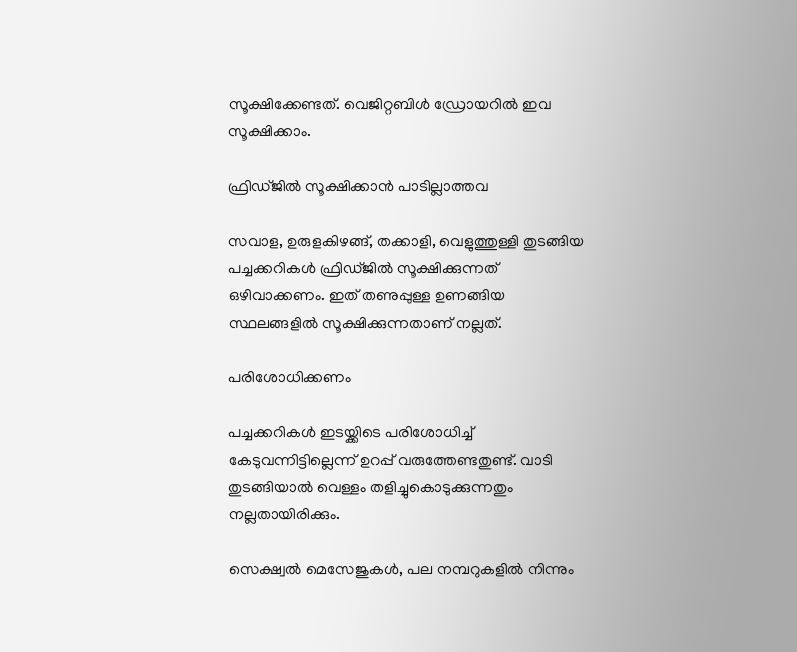സൂക്ഷിക്കേണ്ടത്. വെജിറ്റബിൾ ഡ്രോയറിൽ ഇവ സൂക്ഷിക്കാം.

ഫ്രിഡ്ജിൽ സൂക്ഷിക്കാൻ പാടില്ലാത്തവ

സവാള, ഉരുളകിഴങ്ങ്, തക്കാളി, വെളുത്തുള്ളി തുടങ്ങിയ പച്ചക്കറികൾ ഫ്രിഡ്ജിൽ സൂക്ഷിക്കുന്നത് ഒഴിവാക്കണം. ഇത് തണുപ്പുള്ള ഉണങ്ങിയ സ്ഥലങ്ങളിൽ സൂക്ഷിക്കുന്നതാണ് നല്ലത്.

പരിശോധിക്കണം

പച്ചക്കറികൾ ഇടയ്ക്കിടെ പരിശോധിച്ച് കേടുവന്നിട്ടില്ലെന്ന് ഉറപ്പ് വരുത്തേണ്ടതുണ്ട്. വാടി തുടങ്ങിയാൽ വെള്ളം തളിച്ചുകൊടുക്കുന്നതും നല്ലതായിരിക്കും.

സെക്ഷ്വൽ മെസേജുകൾ, പല നമ്പറുകളിൽ നിന്നും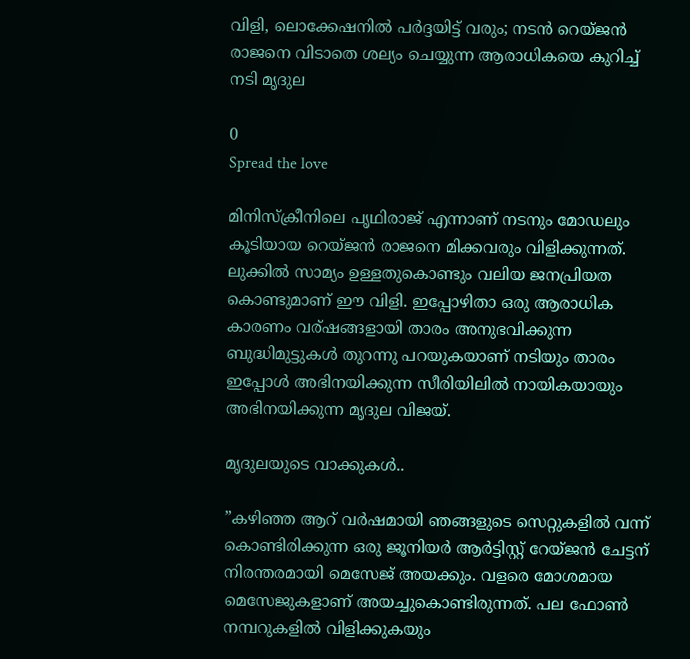വിളി, ലൊക്കേഷനിൽ പർദ്ദയിട്ട് വരും; നടൻ റെയ്ജന്‍ രാജനെ വിടാതെ ശല്യം ചെയ്യുന്ന ആരാധികയെ കുറിച്ച് നടി മൃദുല

0
Spread the love

മിനിസ്‌ക്രീനിലെ പൃഥിരാജ് എന്നാണ് നടനും മോഡലും കൂടിയായ റെയ്ജൻ രാജനെ മിക്കവരും വിളിക്കുന്നത്. ലുക്കിൽ സാമ്യം ഉള്ളതുകൊണ്ടും വലിയ ജനപ്രിയത കൊണ്ടുമാണ് ഈ വിളി. ഇപ്പോഴിതാ ഒരു ആരാധിക കാരണം വര്ഷങ്ങളായി താരം അനുഭവിക്കുന്ന ബുദ്ധിമുട്ടുകൾ തുറന്നു പറയുകയാണ് നടിയും താരം ഇപ്പോൾ അഭിനയിക്കുന്ന സീരിയിലിൽ നായികയായും അഭിനയിക്കുന്ന മൃദുല വിജയ്.

മൃദുലയുടെ വാക്കുകൾ..

”കഴിഞ്ഞ ആറ് വർഷമായി ഞങ്ങളുടെ സെറ്റുകളിൽ വന്ന് കൊണ്ടിരിക്കുന്ന ഒരു ജൂനിയർ ആർട്ടിസ്റ്റ് റേയ്ജൻ ചേട്ടന് നിരന്തരമായി മെസേജ് അയക്കും‍. വളരെ മോശമായ മെസേജുകളാണ് അയച്ചുകൊണ്ടിരുന്നത്. പല ഫോൺ നമ്പറുകളിൽ വിളിക്കുകയും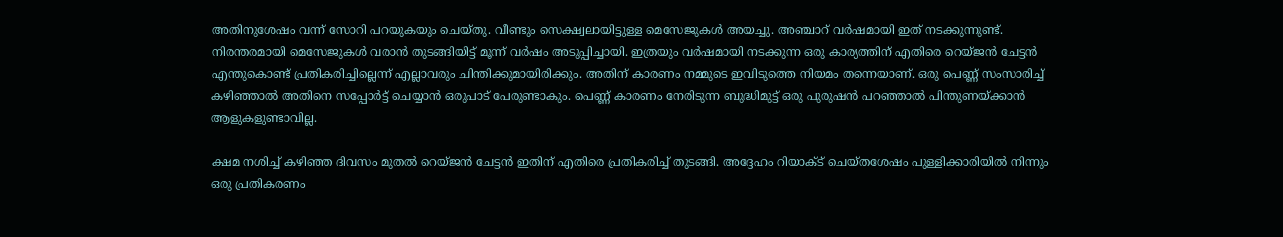അതിനുശേഷം വന്ന് സോറി പറയുകയും ചെയ്തു. വീണ്ടും സെക്ഷ്വലായിട്ടുള്ള മെസേജുകൾ അയച്ചു. അഞ്ചാറ് വർഷമായി ഇത് നടക്കുന്നുണ്ട്. നിരന്തരമായി മെസേജുകൾ വരാൻ തുടങ്ങിയിട്ട് മൂന്ന് വർഷം അടുപ്പിച്ചായി. ഇത്രയും വർഷമായി നടക്കുന്ന ഒരു കാര്യത്തിന് എതിരെ റെയ്ജൻ ചേട്ടൻ എന്തുകൊണ്ട് പ്രതികരിച്ചില്ലെന്ന് എല്ലാവരും ചിന്തിക്കുമായിരിക്കും. അതിന് കാരണം നമ്മുടെ ഇവിടുത്തെ നിയമം തന്നെയാണ്. ഒരു പെണ്ണ് സംസാരിച്ച് കഴിഞ്ഞാൽ അതിനെ സപ്പോർട്ട് ചെയ്യാൻ ഒരുപാട് പേരുണ്ടാകും. പെണ്ണ് കാരണം നേരിടുന്ന ബുദ്ധിമുട്ട് ഒരു പുരുഷൻ പറഞ്ഞാൽ പിന്തുണയ്ക്കാൻ ആളുകളുണ്ടാവില്ല.

ക്ഷമ നശിച്ച് കഴിഞ്ഞ ദിവസം മുതൽ റെയ്ജൻ ചേട്ടൻ ഇതിന് എതിരെ പ്രതികരിച്ച് തുടങ്ങി. അദ്ദേഹം റിയാക്ട് ചെയ്തശേഷം പുള്ളിക്കാരിയിൽ നിന്നും ഒരു പ്രതികരണം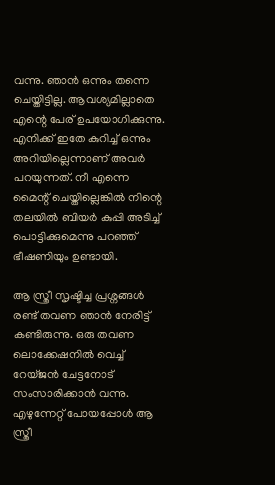വന്നു. ഞാൻ ഒന്നും തന്നെ ചെയ്തിട്ടില്ല. ആവശ്യമില്ലാതെ എന്റെ പേര് ഉപയോഗിക്കുന്നു. എനിക്ക് ഇതേ കുറിച്ച് ഒന്നും അറിയില്ലെന്നാണ് അവർ പറയുന്നത്. നീ എന്നെ മൈന്റ് ചെയ്തില്ലെങ്കിൽ നിന്റെ തലയിൽ ബിയർ കുപ്പി അടിച്ച് പൊട്ടിക്കുമെന്നു പറഞ്ഞ് ഭീഷണിയും ഉണ്ടായി.

ആ സ്ത്രീ സൃഷ്ടിച്ച പ്രശ്നങ്ങൾ രണ്ട് തവണ ഞാൻ നേരിട്ട് കണ്ടിരുന്നു. ഒരു തവണ ലൊക്കേഷനിൽ വെച്ച് റേയ്ജൻ ചേട്ടനോട് സംസാരിക്കാൻ വന്നു. എഴുന്നേറ്റ് പോയപ്പോൾ ആ സ്ത്രീ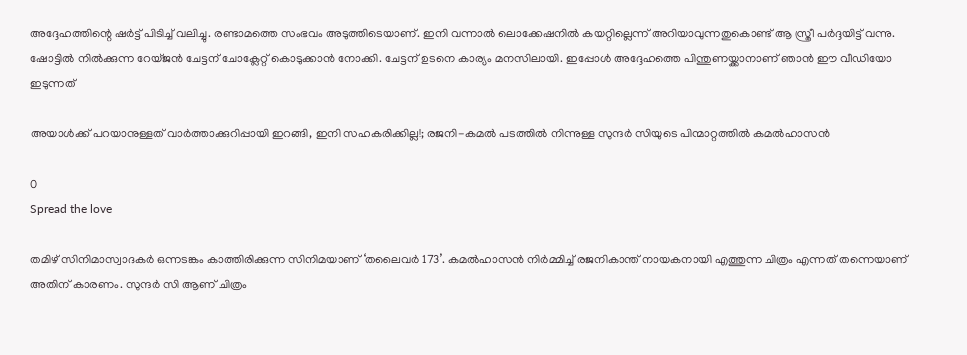അദ്ദേഹത്തിന്റെ ഷർട്ട് പിടിച്ച് വ‌ലിച്ചു. രണ്ടാമത്തെ സംഭവം അടുത്തിടെയാണ്. ഇനി വന്നാൽ ലൊക്കേഷനിൽ കയറ്റില്ലെന്ന് അറിയാവുന്നതുകൊണ്ട് ആ സ്ത്രീ പർദ്ദയിട്ട് വന്നു. ഷോട്ടിൽ നിൽക്കുന്ന റേയ്ജൻ ചേട്ടന് ചോക്ലേറ്റ് കൊടുക്കാൻ നോക്കി. ചേട്ടന് ഉടനെ കാര്യം മനസിലായി. ഇപ്പോൾ അദ്ദേഹത്തെ പിന്തുണയ്ക്കാനാണ് ഞാൻ ഈ വീഡിയോ ഇടുന്നത്

അയാൾക്ക് പറയാനുള്ളത് വാർത്താക്കുറിപ്പായി ഇറങ്ങി, ഇനി സഹകരിക്കില്ല!; രജനി-കമൽ പടത്തിൽ നിന്നുള്ള സുന്ദർ സിയുടെ പിന്മാറ്റത്തിൽ കമൽഹാസൻ

0
Spread the love

തമിഴ് സിനിമാസ്വാദകർ ഒന്നടങ്കം കാത്തിരിക്കുന്ന സിനിമയാണ് ‘തലൈവര്‍ 173’. കമല്‍ഹാസന്‍ നിര്‍മ്മിച്ച് രജനികാന്ത് നായകനായി എത്തുന്ന ചിത്രം എന്നത് തന്നെയാണ് അതിന് കാരണം. സുന്ദർ സി ആണ് ചിത്രം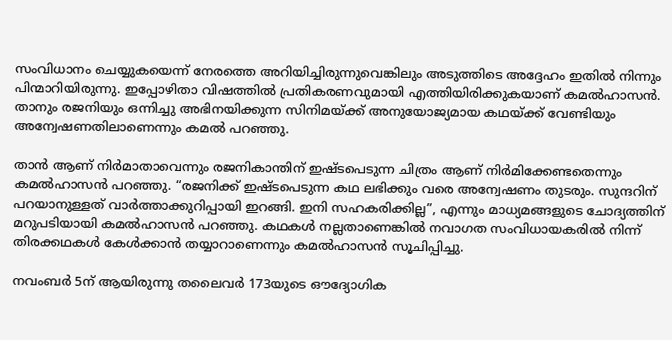സംവിധാനം ചെയ്യുകയെന്ന് നേരത്തെ അറിയിച്ചിരുന്നുവെങ്കിലും അടുത്തിടെ അദ്ദേഹം ഇതിൽ നിന്നും പിന്മാറിയിരുന്നു. ഇപ്പോഴിതാ വിഷത്തിൽ പ്രതികരണവുമായി എത്തിയിരിക്കുകയാണ് കമൽഹാസൻ. താനും രജനിയും ഒന്നിച്ചു അഭിനയിക്കുന്ന സിനിമയ്ക്ക് അനുയോജ്യമായ കഥയ്ക്ക് വേണ്ടിയും അന്വേഷണതിലാണെന്നും കമൽ പറഞ്ഞു.

താൻ ആണ് നിർമാതാവെന്നും രജനികാന്തിന് ഇഷ്ടപെടുന്ന ചിത്രം ആണ് നിർമിക്കേണ്ടതെന്നും കമൽഹാസൻ പറഞ്ഞു. “രജനിക്ക് ഇഷ്ടപെടുന്ന കഥ ലഭിക്കും വരെ അന്വേഷണം തുടരും. സുന്ദറിന് പറയാനുള്ളത് വാർത്താക്കുറിപ്പായി ഇറങ്ങി. ഇനി സഹകരിക്കില്ല”, എന്നും മാധ്യമങ്ങളുടെ ചോദ്യത്തിന് മറുപടിയായി കമൽഹാസൻ പറഞ്ഞു. കഥകൾ നല്ലതാണെങ്കിൽ നവാഗത സംവിധായകരിൽ നിന്ന് തിരക്കഥകൾ കേൾക്കാൻ തയ്യാറാണെന്നും കമൽഹാസൻ സൂചിപ്പിച്ചു.

നവംബര്‍ 5ന് ആയിരുന്നു തലൈവര്‍ 173യുടെ ഔദ്യോഗിക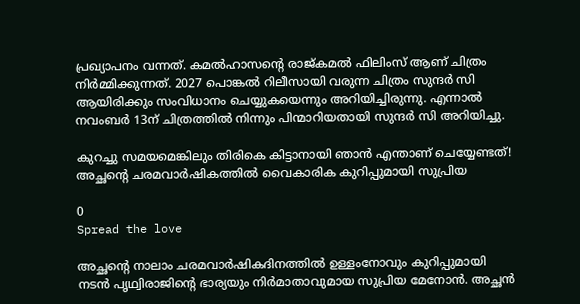പ്രഖ്യാപനം വന്നത്. കമല്‍ഹാസന്‍റെ രാജ്കമല്‍ ഫിലിംസ് ആണ് ചിത്രം നിര്‍മ്മിക്കുന്നത്. 2027 പൊങ്കല്‍ റിലീസായി വരുന്ന ചിത്രം സുന്ദര്‍ സി ആയിരിക്കും സംവിധാനം ചെയ്യുകയെന്നും അറിയിച്ചിരുന്നു. എന്നാല്‍ നവംബര്‍ 13ന് ചിത്രത്തില്‍ നിന്നും പിന്മാറിയതായി സുന്ദര്‍ സി അറിയിച്ചു.

കുറച്ചു സമയമെങ്കിലും തിരികെ കിട്ടാനായി ഞാൻ എന്താണ് ചെയ്യേണ്ടത്! അച്ഛന്റെ ചരമവാർഷികത്തിൽ വൈകാരിക കുറിപ്പുമായി സുപ്രിയ

0
Spread the love

അച്ഛന്റെ നാലാം ചരമവാര്‍ഷികദിനത്തില്‍ ഉള്ളംനോവും കുറിപ്പുമായി നടൻ പൃഥ്വിരാജിന്റെ ഭാര്യയും നിർമാതാവുമായ സുപ്രിയ മേനോന്‍. അച്ഛൻ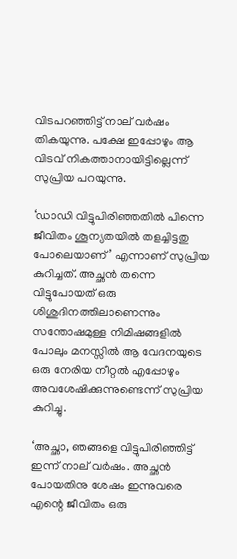വിടപറഞ്ഞിട്ട് നാല് വർഷം തികയുന്നു. പക്ഷേ ഇപ്പോഴും ആ വിടവ് നികത്താനായിട്ടില്ലെന്ന് സുപ്രിയ പറയുന്നു.

‘ഡാഡി വിട്ടുപിരിഞ്ഞതിൽ പിന്നെ ജീവിതം ശൂന്യതയിൽ തളച്ചിട്ടതു പോലെയാണ്’ എന്നാണ് സുപ്രിയ കുറിച്ചത്. അച്ഛൻ തന്നെ വിട്ടുപോയത് ഒരു ശിശുദിനത്തിലാണെന്നും സന്തോഷമുള്ള നിമിഷങ്ങളിൽ പോലും മനസ്സിൽ ആ വേദനയുടെ ഒരു നേരിയ നീറ്റൽ എപ്പോഴും അവശേഷിക്കുന്നുണ്ടെന്ന് സുപ്രിയ കുറിച്ചു.

‘അച്ഛാ, ഞങ്ങളെ വിട്ടുപിരിഞ്ഞിട്ട് ഇന്ന് നാല് വർഷം. അച്ഛൻ പോയതിനു ശേഷം ഇന്നുവരെ എന്റെ ജീവിതം ഒരു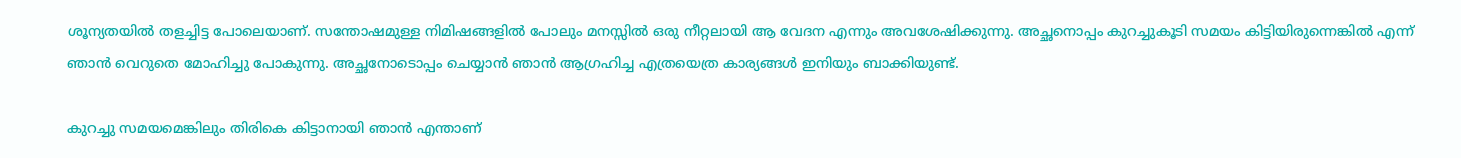ശൂന്യതയിൽ തളച്ചിട്ട പോലെയാണ്. സന്തോഷമുള്ള നിമിഷങ്ങളിൽ പോലും മനസ്സിൽ ഒരു നീറ്റലായി ആ വേദന എന്നും അവശേഷിക്കുന്നു. അച്ഛനൊപ്പം കുറച്ചുകൂടി സമയം കിട്ടിയിരുന്നെങ്കിൽ എന്ന് ഞാൻ വെറുതെ മോഹിച്ചു പോകുന്നു. അച്ഛനോടൊപ്പം ചെയ്യാൻ ഞാൻ ആഗ്രഹിച്ച എത്രയെത്ര കാര്യങ്ങൾ ഇനിയും ബാക്കിയുണ്ട്.

കുറച്ചു സമയമെങ്കിലും തിരികെ കിട്ടാനായി ഞാൻ എന്താണ്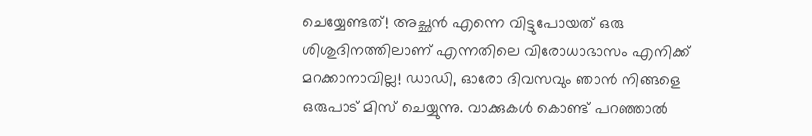ചെയ്യേണ്ടത്! അച്ഛൻ എന്നെ വിട്ടുപോയത് ഒരു ശിശുദിനത്തിലാണ് എന്നതിലെ വിരോധാഭാസം എനിക്ക് മറക്കാനാവില്ല! ഡാഡി, ഓരോ ദിവസവും ഞാൻ നിങ്ങളെ ഒരുപാട് മിസ് ചെയ്യുന്നു. വാക്കുകൾ കൊണ്ട് പറഞ്ഞാൽ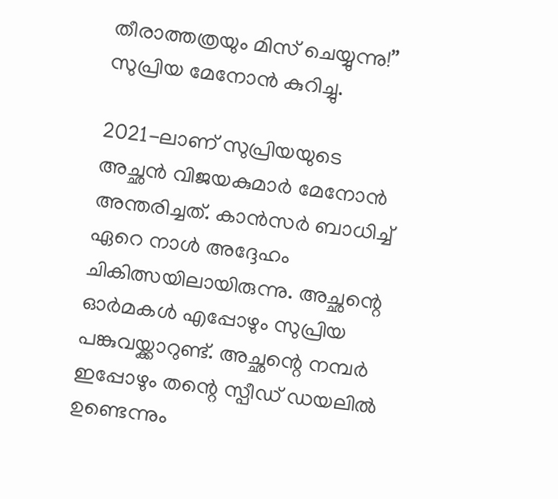തീരാത്തത്രയും മിസ് ചെയ്യുന്നു!’’ സുപ്രിയ മേനോൻ കുറിച്ചു.

2021-ലാണ് സുപ്രിയയുടെ അച്ഛന്‍ വിജയകുമാർ മേനോന്‍ അന്തരിച്ചത്. കാന്‍സര്‍ ബാധിച്ച് ഏറെ നാൾ അദ്ദേഹം ചികിത്സയിലായിരുന്നു. അച്ഛന്റെ ഓർമകൾ എപ്പോഴും സുപ്രിയ പങ്കുവയ്ക്കാറുണ്ട്. അച്ഛന്റെ നമ്പർ ഇപ്പോഴും തന്റെ സ്പീഡ് ഡയലിൽ ഉണ്ടെന്നും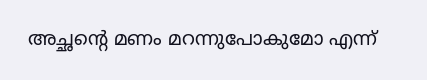അച്ഛന്റെ മണം മറന്നുപോകുമോ എന്ന്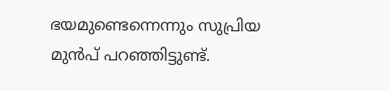ഭയമുണ്ടെന്നെന്നും സുപ്രിയ മുൻപ് പറഞ്ഞിട്ടുണ്ട്.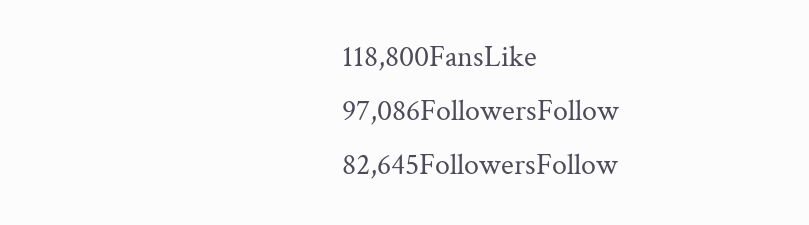118,800FansLike
97,086FollowersFollow
82,645FollowersFollow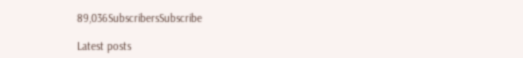89,036SubscribersSubscribe

Latest posts